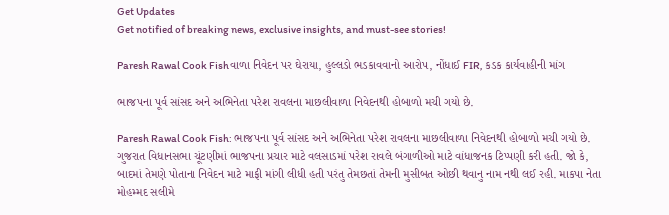Get Updates
Get notified of breaking news, exclusive insights, and must-see stories!

Paresh Rawal Cook Fishવાળા નિવેદન પર ઘેરાયા, હુલ્લડો ભડકાવવાનો આરોપ, નોંધાઈ FIR, કડક કાર્યવાહીની માંગ

ભાજપના પૂર્વ સાંસદ અને અભિનેતા પરેશ રાવલના માછલીવાળા નિવેદનથી હોબાળો મચી ગયો છે.

Paresh Rawal Cook Fish: ભાજપના પૂર્વ સાંસદ અને અભિનેતા પરેશ રાવલના માછલીવાળા નિવેદનથી હોબાળો મચી ગયો છે. ગુજરાત વિધાનસભા ચૂંટણીમાં ભાજપના પ્રચાર માટે વલસાડમાં પરેશ રાવલે બંગાળીઓ માટે વાંધાજનક ટિપ્પણી કરી હતી. જો કે, બાદમાં તેમણે પોતાના નિવેદન માટે માફી માંગી લીધી હતી પરંતુ તેમછતાં તેમની મુસીબત ઓછી થવાનુ નામ નથી લઈ રહી. માકપા નેતા મોહમ્મદ સલીમે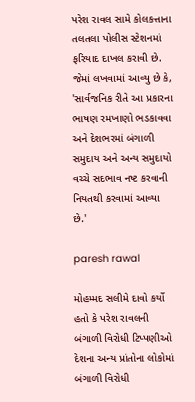પરેશ રાવલ સામે કોલકત્તાના તલતલા પોલીસ સ્ટેશનમાં ફરિયાદ દાખલ કરાવી છે. જેમાં લખવામાં આવ્યુ છે કે, 'સાર્વજનિક રીતે આ પ્રકારના ભાષણ રમખાણો ભડકાવવા અને દેશભરમાં બંગાળી સમુદાય અને અન્ય સમુદાયો વચ્ચે સદભાવ નષ્ટ કરવાની નિયતથી કરવામાં આવ્યા છે.'

paresh rawal

મોહમ્મદ સલીમે દાવો કર્યો હતો કે પરેશ રાવલની બંગાળી વિરોધી ટિપ્પણીઓ દેશના અન્ય પ્રાંતોના લોકોમાં બંગાળી વિરોધી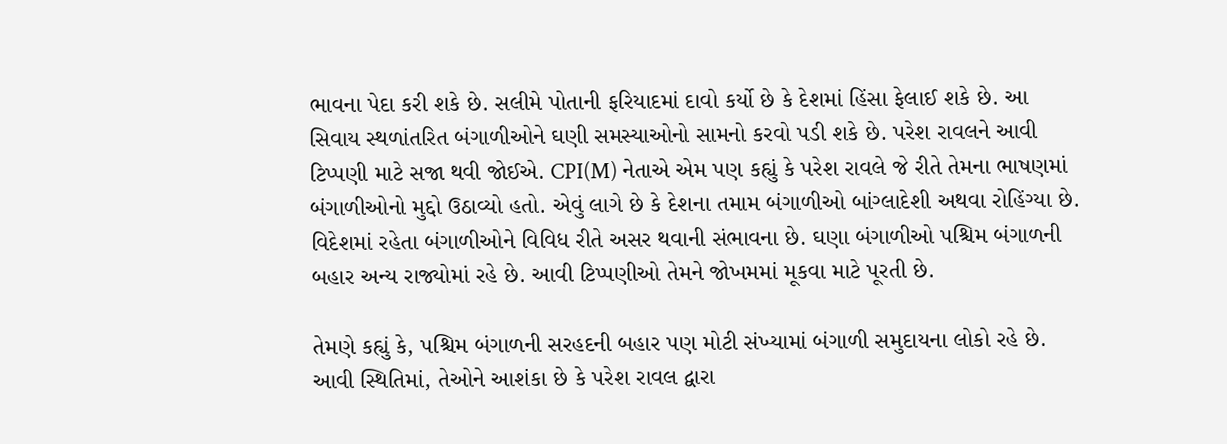ભાવના પેદા કરી શકે છે. સલીમે પોતાની ફરિયાદમાં દાવો કર્યો છે કે દેશમાં હિંસા ફેલાઈ શકે છે. આ સિવાય સ્થળાંતરિત બંગાળીઓને ઘણી સમસ્યાઓનો સામનો કરવો પડી શકે છે. પરેશ રાવલને આવી ટિપ્પણી માટે સજા થવી જોઈએ. CPI(M) નેતાએ એમ પણ કહ્યું કે પરેશ રાવલે જે રીતે તેમના ભાષણમાં બંગાળીઓનો મુદ્દો ઉઠાવ્યો હતો. એવું લાગે છે કે દેશના તમામ બંગાળીઓ બાંગ્લાદેશી અથવા રોહિંગ્યા છે. વિદેશમાં રહેતા બંગાળીઓને વિવિધ રીતે અસર થવાની સંભાવના છે. ઘણા બંગાળીઓ પશ્ચિમ બંગાળની બહાર અન્ય રાજ્યોમાં રહે છે. આવી ટિપ્પણીઓ તેમને જોખમમાં મૂકવા માટે પૂરતી છે.

તેમણે કહ્યું કે, પશ્ચિમ બંગાળની સરહદની બહાર પણ મોટી સંખ્યામાં બંગાળી સમુદાયના લોકો રહે છે. આવી સ્થિતિમાં, તેઓને આશંકા છે કે પરેશ રાવલ દ્વારા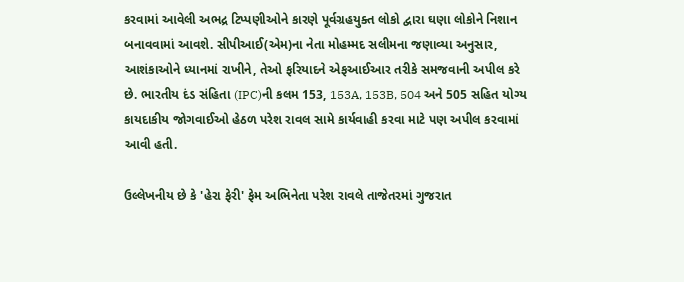કરવામાં આવેલી અભદ્ર ટિપ્પણીઓને કારણે પૂર્વગ્રહયુક્ત લોકો દ્વારા ઘણા લોકોને નિશાન બનાવવામાં આવશે. સીપીઆઈ(એમ)ના નેતા મોહમ્મદ સલીમના જણાવ્યા અનુસાર, આશંકાઓને ધ્યાનમાં રાખીને, તેઓ ફરિયાદને એફઆઈઆર તરીકે સમજવાની અપીલ કરે છે. ભારતીય દંડ સંહિતા (IPC)ની કલમ 153, 153A, 153B, 504 અને 505 સહિત યોગ્ય કાયદાકીય જોગવાઈઓ હેઠળ પરેશ રાવલ સામે કાર્યવાહી કરવા માટે પણ અપીલ કરવામાં આવી હતી.

ઉલ્લેખનીય છે કે 'હેરા ફેરી' ફેમ અભિનેતા પરેશ રાવલે તાજેતરમાં ગુજરાત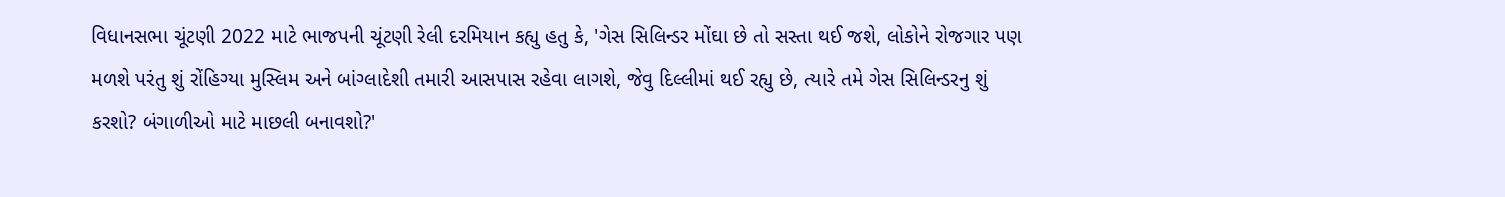વિધાનસભા ચૂંટણી 2022 માટે ભાજપની ચૂંટણી રેલી દરમિયાન કહ્યુ હતુ કે, 'ગેસ સિલિન્ડર મોંઘા છે તો સસ્તા થઈ જશે, લોકોને રોજગાર પણ મળશે પરંતુ શું રોંહિગ્યા મુસ્લિમ અને બાંગ્લાદેશી તમારી આસપાસ રહેવા લાગશે, જેવુ દિલ્લીમાં થઈ રહ્યુ છે, ત્યારે તમે ગેસ સિલિન્ડરનુ શું કરશો? બંગાળીઓ માટે માછલી બનાવશો?'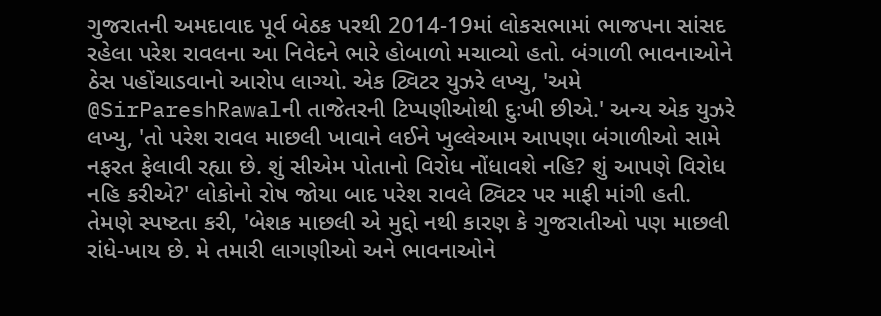ગુજરાતની અમદાવાદ પૂર્વ બેઠક પરથી 2014-19માં લોકસભામાં ભાજપના સાંસદ રહેલા પરેશ રાવલના આ નિવેદને ભારે હોબાળો મચાવ્યો હતો. બંગાળી ભાવનાઓને ઠેસ પહોંચાડવાનો આરોપ લાગ્યો. એક ટ્વિટર યુઝરે લખ્યુ, 'અમે @SirPareshRawalની તાજેતરની ટિપ્પણીઓથી દુઃખી છીએ.' અન્ય એક યુઝરે લખ્યુ, 'તો પરેશ રાવલ માછલી ખાવાને લઈને ખુલ્લેઆમ આપણા બંગાળીઓ સામે નફરત ફેલાવી રહ્યા છે. શું સીએમ પોતાનો વિરોધ નોંધાવશે નહિ? શું આપણે વિરોધ નહિ કરીએ?' લોકોનો રોષ જોયા બાદ પરેશ રાવલે ટ્વિટર પર માફી માંગી હતી. તેમણે સ્પષ્ટતા કરી, 'બેશક માછલી એ મુદ્દો નથી કારણ કે ગુજરાતીઓ પણ માછલી રાંધે-ખાય છે. મે તમારી લાગણીઓ અને ભાવનાઓને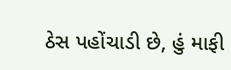ઠેસ પહોંચાડી છે, હું માફી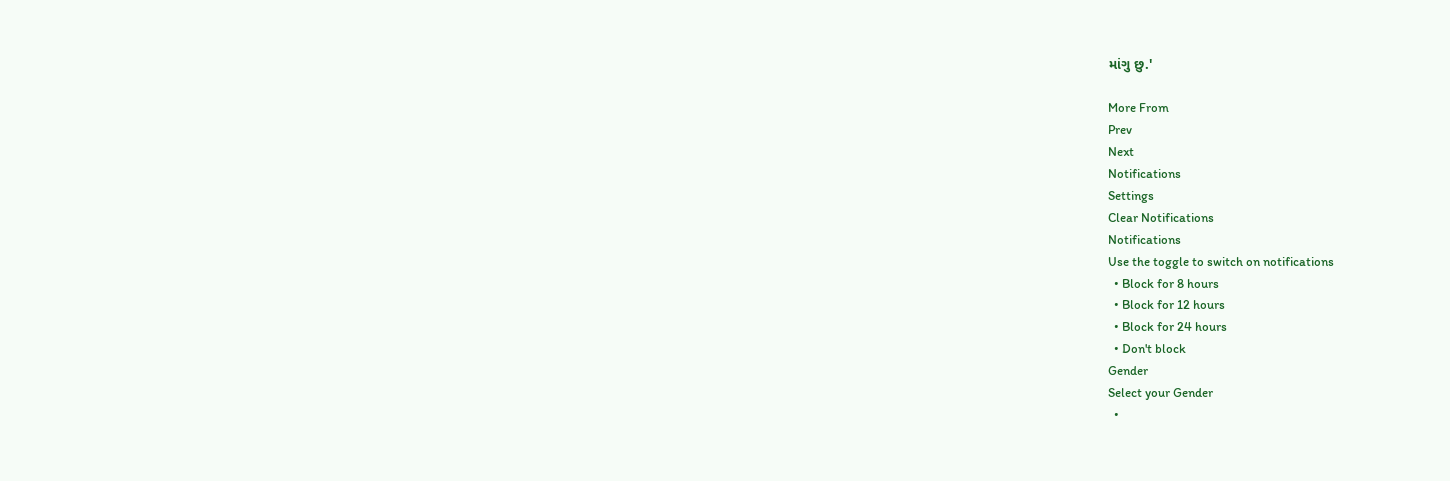માંગુ છુ.'

More From
Prev
Next
Notifications
Settings
Clear Notifications
Notifications
Use the toggle to switch on notifications
  • Block for 8 hours
  • Block for 12 hours
  • Block for 24 hours
  • Don't block
Gender
Select your Gender
  •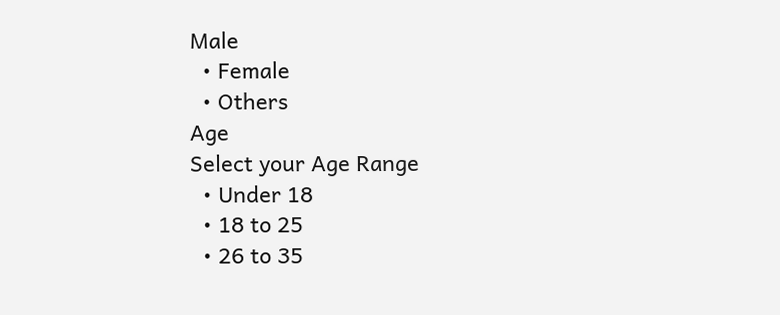Male
  • Female
  • Others
Age
Select your Age Range
  • Under 18
  • 18 to 25
  • 26 to 35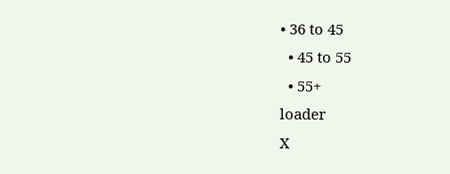• 36 to 45
  • 45 to 55
  • 55+
loader
X